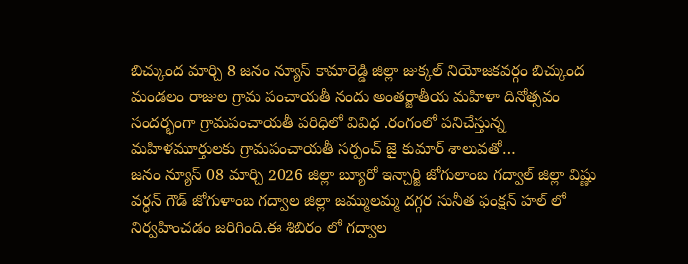బిచ్కుంద మార్చి 8 జనం న్యూస్ కామారెడ్డి జిల్లా జుక్కల్ నియోజకవర్గం బిచ్కుంద మండలం రాజుల గ్రామ పంచాయతీ నందు అంతర్జాతీయ మహిళా దినోత్సవం సందర్భంగా గ్రామపంచాయతీ పరిధిలో వివిధ .రంగంలో పనిచేస్తున్న మహిళమూర్తులకు గ్రామపంచాయతీ సర్పంచ్ జై కుమార్ శాలువతో…
జనం న్యూస్ 08 మార్చి 2026 జిల్లా బ్యూరో ఇన్చార్జి జోగులాంబ గద్వాల్ జిల్లా విష్ణు వర్ధన్ గౌడ్ జోగుళాంబ గద్వాల జిల్లా జమ్ములమ్మ దగ్గర సునీత ఫంక్షన్ హల్ లో నిర్వహించడం జరిగింది.ఈ శిబిరం లో గద్వాల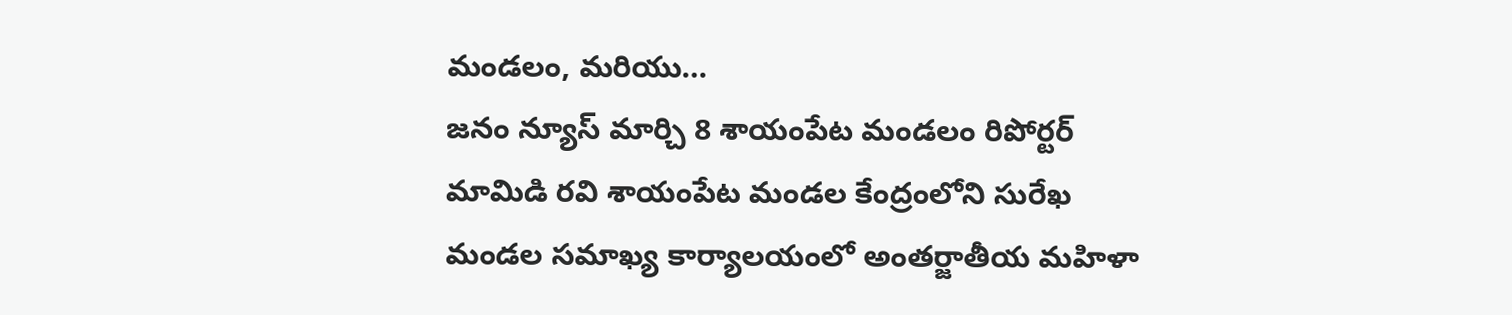మండలం, మరియు…
జనం న్యూస్ మార్చి 8 శాయంపేట మండలం రిపోర్టర్ మామిడి రవి శాయంపేట మండల కేంద్రంలోని సురేఖ మండల సమాఖ్య కార్యాలయంలో అంతర్జాతీయ మహిళా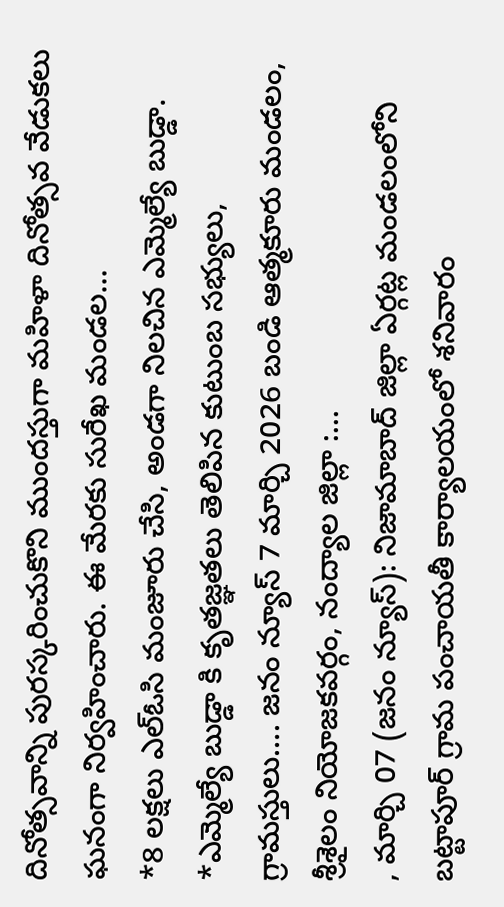దినోత్సవాన్ని పురస్కరించుకొని ముందస్తుగా మహిళా దినోత్సవ వేడుకలు ఘనంగా నిర్వహించారు. ఈ మేరకు సురేఖ మండల…
*8 లక్షలు ఎల్ఓసి మంజూరు చేసి, అండగా నిలచిన ఎమ్మెల్యే బుడ్డా. *ఎమ్మెల్యే బుడ్డా కి కృతజ్ఞతలు తెలిపిన కుటుంబ సభ్యులు, గ్రామస్తులు…. జనం న్యూస్ 7 మార్చి 2026 బండి ఆత్మకూరు మండలం, శ్రీశైలం నియోజకవర్గం, నంద్యాల జిల్లా :…
, మార్చి 07 (జనం న్యూస్): నిజామాబాద్ జిల్లా ఏర్గట్ల మండలంలోని బట్టాపూర్ గ్రామ పంచాయతీ కార్యాలయంలో శనివారం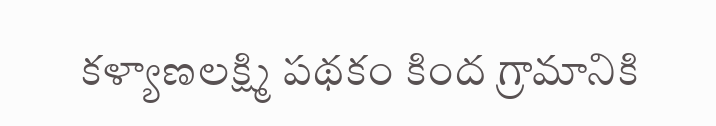కళ్యాణలక్ష్మి పథకం కింద గ్రామానికి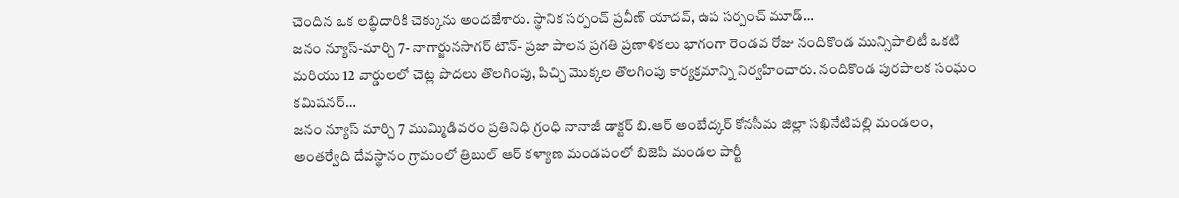చెందిన ఒక లబ్ధిదారికి చెక్కును అందజేశారు. స్థానిక సర్పంచ్ ప్రవీణ్ యాదవ్, ఉప సర్పంచ్ మూడ్…
జనం న్యూస్-మార్చి 7- నాగార్జునసాగర్ టౌన్- ప్రజా పాలన ప్రగతి ప్రణాళికలు భాగంగా రెండవ రోజు నందికొండ మున్సిపాలిటీ ఒకటి మరియు 12 వార్డులలో చెట్ల పొదలు తొలగింపు, పిచ్చి మొక్కల తొలగింపు కార్యక్రమాన్ని నిర్వహించారు. నందికొండ పురపాలక సంఘం కమిషనర్…
జనం న్యూస్ మార్చి 7 ముమ్మిడివరం ప్రతినిధి గ్రంధి నానాజీ డాక్టర్ బి.ఆర్ అంబేద్కర్ కోనసీమ జిల్లా సఖినేటిపల్లి మండలం, అంతర్వేది దేవస్థానం గ్రామంలో త్రిబుల్ ఆర్ కళ్యాణ మండపంలో బిజెపి మండల పార్టీ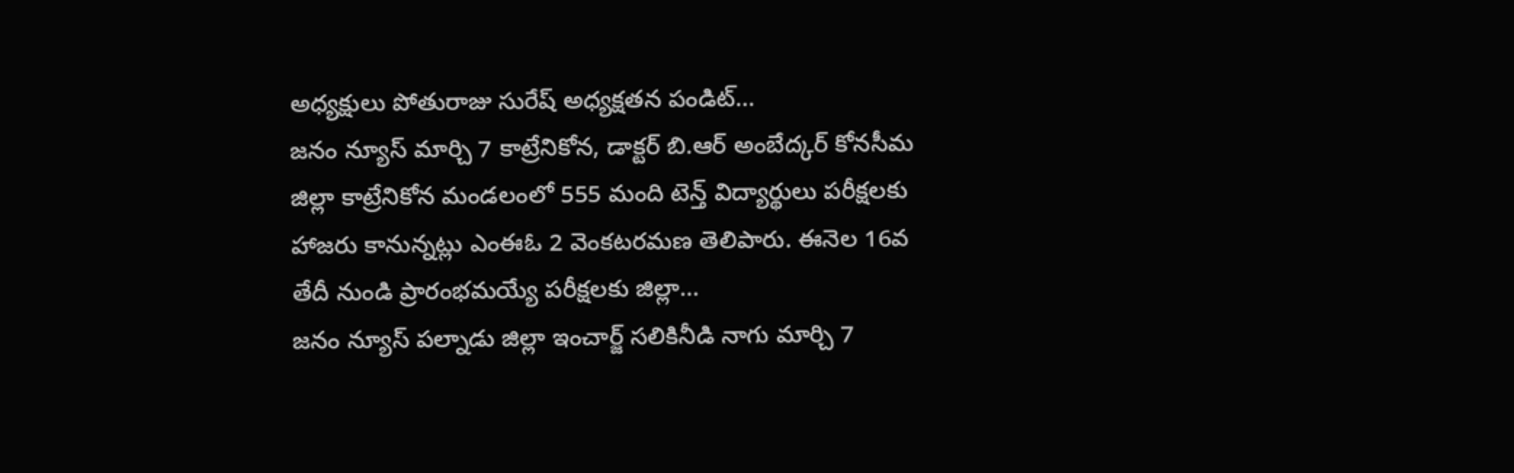అధ్యక్షులు పోతురాజు సురేష్ అధ్యక్షతన పండిట్…
జనం న్యూస్ మార్చి 7 కాట్రేనికోన, డాక్టర్ బి.ఆర్ అంబేద్కర్ కోనసీమ జిల్లా కాట్రేనికోన మండలంలో 555 మంది టెన్త్ విద్యార్థులు పరీక్షలకు హాజరు కానున్నట్లు ఎంఈఓ 2 వెంకటరమణ తెలిపారు. ఈనెల 16వ తేదీ నుండి ప్రారంభమయ్యే పరీక్షలకు జిల్లా…
జనం న్యూస్ పల్నాడు జిల్లా ఇంచార్జ్ సలికినీడి నాగు మార్చి 7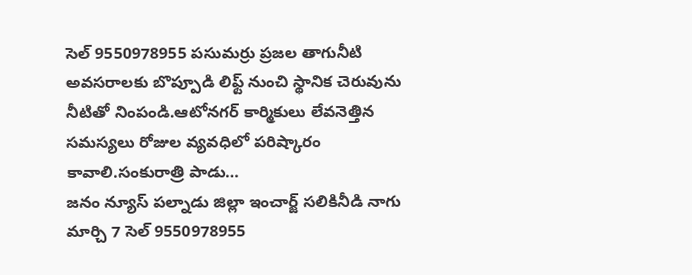సెల్ 9550978955 పసుమర్రు ప్రజల తాగునీటి అవసరాలకు బొప్పూడి లిఫ్ట్ నుంచి స్థానిక చెరువును నీటితో నింపండి.ఆటోనగర్ కార్మికులు లేవనెత్తిన సమస్యలు రోజుల వ్యవధిలో పరిష్కారం కావాలి.సంకురాత్రి పాడు…
జనం న్యూస్ పల్నాడు జిల్లా ఇంచార్జ్ సలికినీడి నాగు మార్చి 7 సెల్ 9550978955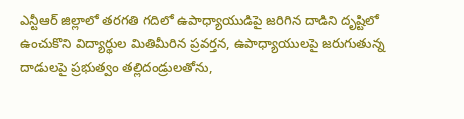ఎన్టీఆర్ జిల్లాలో తరగతి గదిలో ఉపాధ్యాయుడిపై జరిగిన దాడిని దృష్టిలో ఉంచుకొని విద్యార్థుల మితిమీరిన ప్రవర్తన, ఉపాధ్యాయులపై జరుగుతున్న దాడులపై ప్రభుత్వం తల్లిదండ్రులతోను,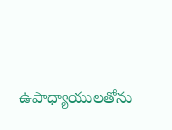ఉపాధ్యాయులతోను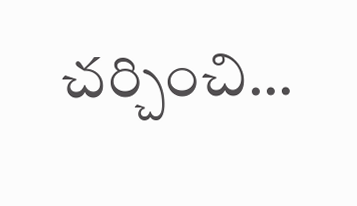చర్చించి…